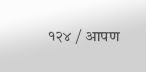१२४ / आपण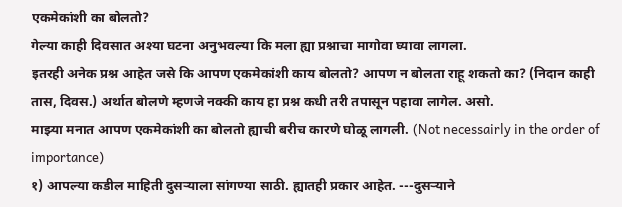एकमेकांशी का बोलतो?
गेल्या काही दिवसात अश्या घटना अनुभवल्या कि मला ह्या प्रश्नाचा मागोवा घ्यावा लागला.
इतरही अनेक प्रश्न आहेत जसे कि आपण एकमेकांशी काय बोलतो? आपण न बोलता राहू शकतो का? (निदान काही तास, दिवस.) अर्थात बोलणे म्हणजे नक्की काय हा प्रश्न कधी तरी तपासून पहावा लागेल. असो.
माझ्या मनात आपण एकमेकांशी का बोलतो ह्याची बरीच कारणे घोळू लागली. (Not necessairly in the order of importance)
१) आपल्या कडील माहिती दुसऱ्याला सांगण्या साठी. ह्यातही प्रकार आहेत. ---दुसऱ्याने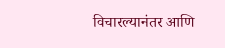विचारल्यानंतर आणि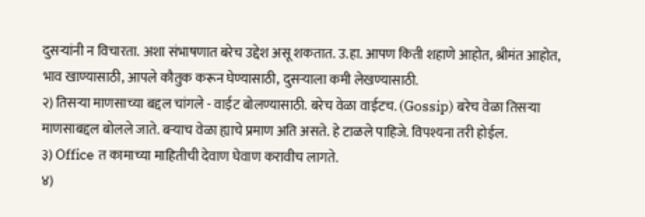दुसऱ्यांनी न विचारता. अशा संभाषणात बरेच उद्देश असू शकतात. उ.हा. आपण किती शहाणे आहोत, श्रीमंत आहोत, भाव खाण्यासाठी, आपले कौतुक करून घेण्यासाठी, दुसऱ्याला कमी लेखण्यासाठी.
२) तिसऱ्या माणसाच्या बद्दल चांगले - वाईट बोलण्यासाठी. बरेच वेळा वाईटच. (Gossip) बरेच वेळा तिसऱ्या माणसाबद्दल बोलले जाते. बऱ्याच वेळा ह्याचे प्रमाण अति असते. हे टाळले पाहिजे. विपश्यना तरी होईल.
३) Office त कामाच्या माहितीची देवाण घेवाण करावीच लागते.
४)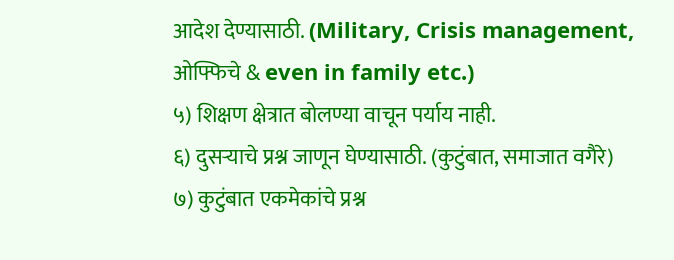आदेश देण्यासाठी. (Military, Crisis management, ओफ्फिचे & even in family etc.)
५) शिक्षण क्षेत्रात बोलण्या वाचून पर्याय नाही.
६) दुसऱ्याचे प्रश्न जाणून घेण्यासाठी. (कुटुंबात, समाजात वगैरे)
७) कुटुंबात एकमेकांचे प्रश्न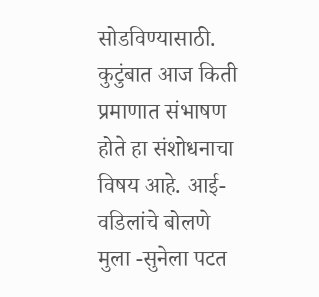सोडविण्यासाठी. कुटुंबात आज किती प्रमाणात संभाषण होते हा संशोधनाचा विषय आहे. आई-वडिलांचे बोलणे मुला -सुनेला पटत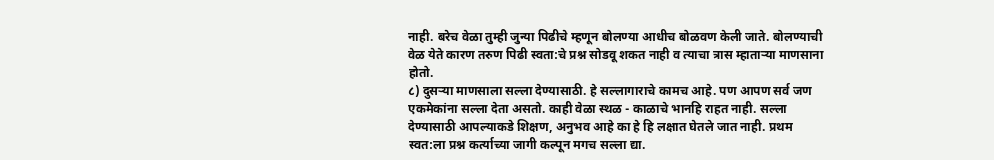नाही. बरेच वेळा तुम्ही जुन्या पिढीचे म्हणून बोलण्या आधीच बोळवण केली जाते. बोलण्याची वेळ येते कारण तरुण पिढी स्वता:चे प्रश्न सोडवू शकत नाही व त्याचा त्रास म्हाताऱ्या माणसाना होतो.
८) दुसऱ्या माणसाला सल्ला देण्यासाठी. हे सल्लागाराचे कामच आहे. पण आपण सर्व जण एकमेकांना सल्ला देता असतो. काही वेळा स्थळ - काळाचे भानहि राहत नाही. सल्ला देण्यासाठी आपल्याकडे शिक्षण, अनुभव आहे का हे हि लक्षात घेतले जात नाही. प्रथम स्वत:ला प्रश्न कर्त्याच्या जागी कल्पून मगच सल्ला द्या.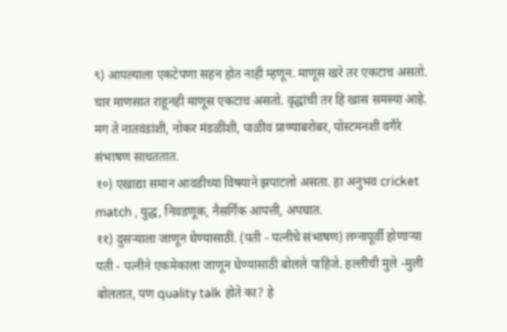९) आपल्याला एकटेपणा सहन होत नाही म्हणून. माणूस खरे तर एकटाच असतो. चार माणसात राहूनही माणूस एकटाच असतो. वृद्धांची तर हि खास समस्या आहे. मग ते नातवंडांशी, नोकर मंडळींशी, पाळीव प्राण्याबरोबर, पोस्टमनशी वगैरे संभाषण साधततात.
१०) एखाद्या समान आवडीच्या विषयाने झपाटलो असता. हा अनुभव cricket match , युद्ध, निवडणूक, नैसर्गिक आपत्ती, अपघात.
११) दुसऱ्याला जाणून घेण्यासाठी. (पती - पत्नीचे संभाषण) लग्नापूर्वी होणाऱ्या पती - पत्नीने एकमेकाला जाणून घेण्यासाठी बोलले पाहिजे. हल्लीची मुले -मुली बोलतात, पण quality talk होते का? हे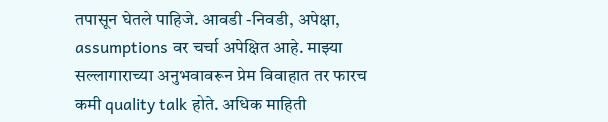तपासून घेतले पाहिजे. आवडी -निवडी, अपेक्षा, assumptions वर चर्चा अपेक्षित आहे. माझ्या सल्लागाराच्या अनुभवावरून प्रेम विवाहात तर फारच कमी quality talk होते. अधिक माहिती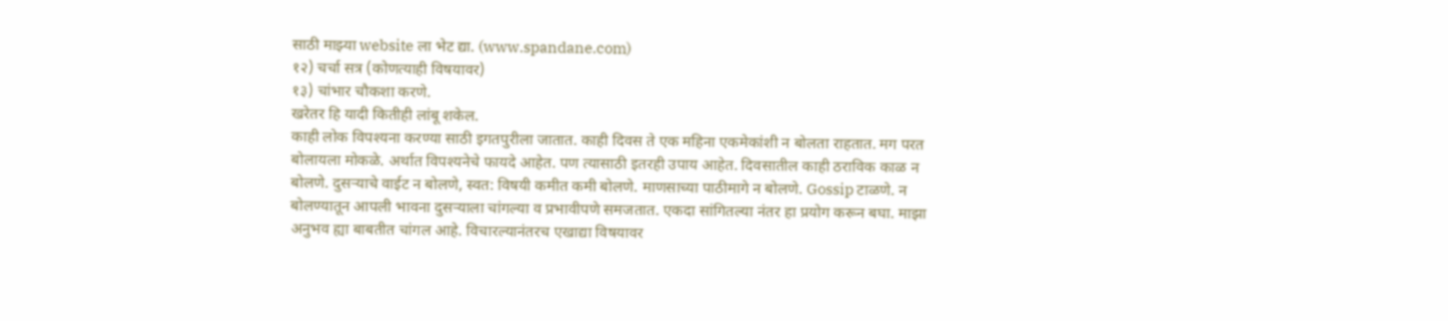साठी माझ्या website ला भेट द्या. (www.spandane.com)
१२) चर्चा सत्र (कोणत्याही विषयावर)
१३) चांभार चौकशा करणे.
खरेतर हि यादी कितीही लांबू शकेल.
काही लोक विपश्यना करण्या साठी इगतपुरीला जातात. काही दिवस ते एक महिना एकमेकांशी न बोलता राहतात. मग परत बोलायला मोकळे. अर्थात विपश्यनेचे फायदे आहेत. पण त्यासाठी इतरही उपाय आहेत. दिवसातील काही ठराविक काळ न बोलणे. दुसऱ्याचे वाईट न बोलणे, स्वत: विषयी कमीत कमी बोलणे. माणसाच्या पाठीमागे न बोलणे. Gossip टाळणे. न बोलण्यातून आपली भावना दुसऱ्याला चांगल्या व प्रभावीपणे समजतात. एकदा सांगितल्या नंतर हा प्रयोग करून बघा. माझा अनुभव ह्या बाबतीत चांगल आहे. विचारल्यानंतरच एखाद्या विषयावर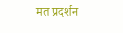मत प्रदर्शन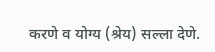करणे व योग्य (श्रेय) सल्ला देणे.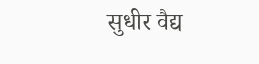सुधीर वैद्य